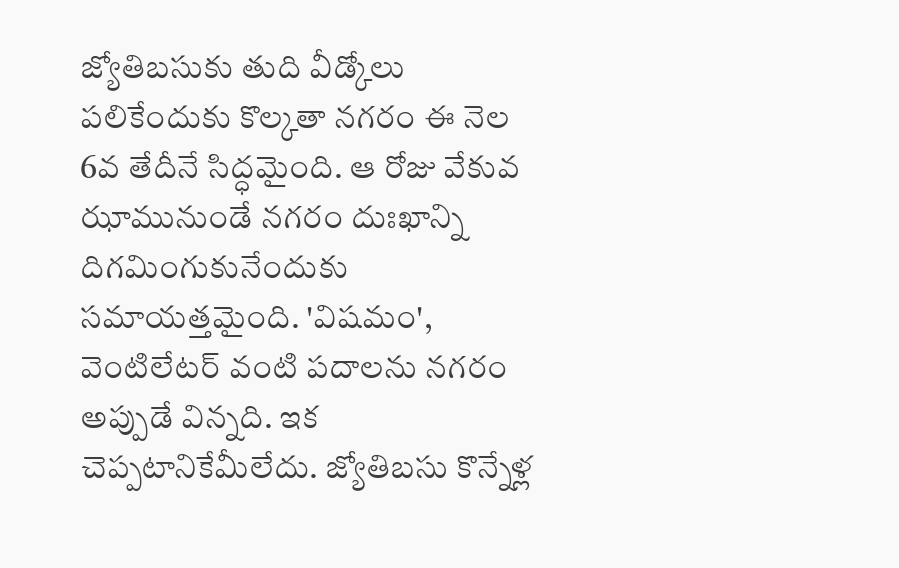జ్యోతిబసుకు తుది వీడ్కోలు పలికేందుకు కొల్కతా నగరం ఈ నెల 6వ తేదీనే సిద్ధమైంది. ఆ రోజు వేకువ ఝామునుండే నగరం దుఃఖాన్ని దిగమింగుకునేందుకు సమాయత్తమైంది. 'విషమం', వెంటిలేటర్ వంటి పదాలను నగరం అప్పుడే విన్నది. ఇక చెప్పటానికేమీలేదు. జ్యోతిబసు కొన్నేళ్ల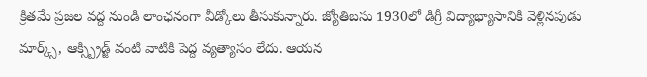క్రితమే ప్రజల వద్ద నుండి లాంఛనంగా వీడ్కోలు తీసుకున్నారు. జ్యోతిబసు 1930లో డిగ్రీ విద్యాభ్యాసానికి వెళ్లినపుడు మార్క్స్, ఆక్స్బ్రిడ్జ్ వంటి వాటికి పెద్ద వ్యత్యాసం లేదు. ఆయన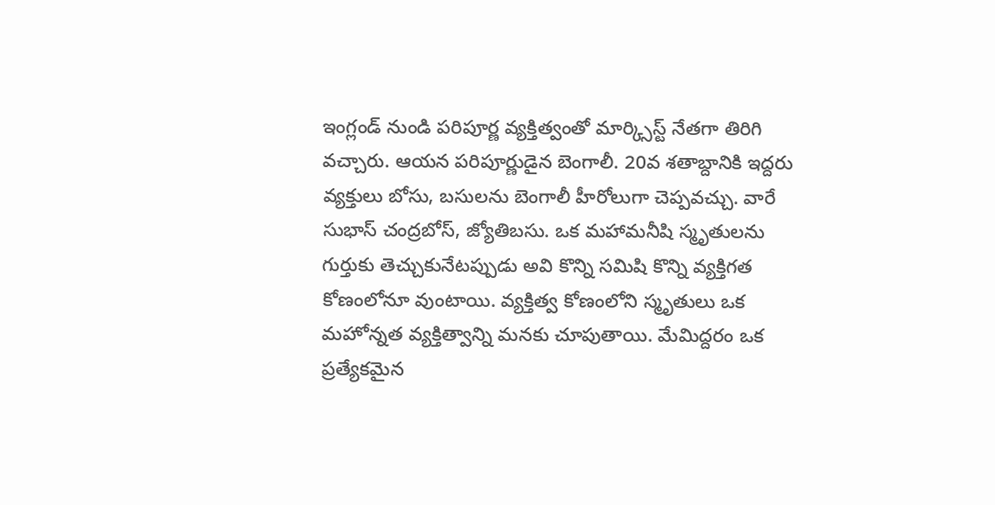ఇంగ్లండ్ నుండి పరిపూర్ణ వ్యక్తిత్వంతో మార్క్సిస్ట్ నేతగా తిరిగి వచ్చారు. ఆయన పరిపూర్ణుడైన బెంగాలీ. 20వ శతాబ్దానికి ఇద్దరు వ్యక్తులు బోసు, బసులను బెంగాలీ హీరోలుగా చెప్పవచ్చు. వారే సుభాస్ చంద్రబోస్, జ్యోతిబసు. ఒక మహామనీషి స్మృతులను గుర్తుకు తెచ్చుకునేటప్పుడు అవి కొన్ని సమిషి కొన్ని వ్యక్తిగత కోణంలోనూ వుంటాయి. వ్యక్తిత్వ కోణంలోని స్మృతులు ఒక మహోన్నత వ్యక్తిత్వాన్ని మనకు చూపుతాయి. మేమిద్దరం ఒక ప్రత్యేకమైన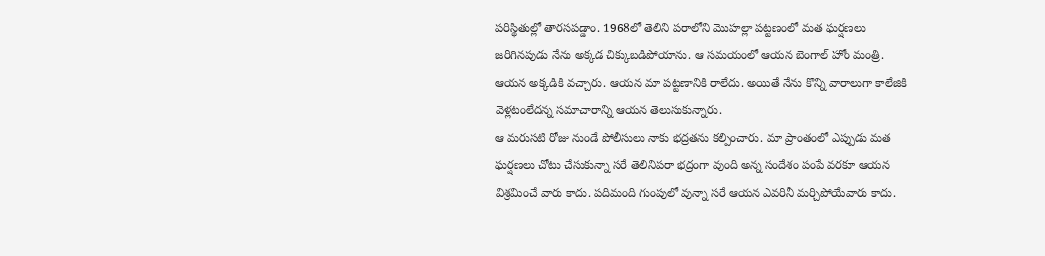పరిస్థితుల్లో తారసపడ్డాం. 1968లో తెలిని పరాలోని మొహల్లా పట్టణంలో మత ఘర్షణలు జరిగినపుడు నేను అక్కడ చిక్కుబడిపోయాను. ఆ సమయంలో ఆయన బెంగాల్ హోం మంత్రి. ఆయన అక్కడికి వచ్చారు. ఆయన మా పట్టణానికి రాలేదు. అయితే నేను కొన్ని వారాలుగా కాలేజికి వెళ్లటంలేదన్న సమాచారాన్ని ఆయన తెలుసుకున్నారు.
ఆ మరుసటి రోజు నుండే పోలీసులు నాకు భద్రతను కల్పించారు. మా ప్రాంతంలో ఎప్పుడు మత ఘర్షణలు చోటు చేసుకున్నా సరే తెలినిపరా భద్రంగా వుంది అన్న సందేశం పంపే వరకూ ఆయన విశ్రమించే వారు కాదు. పదిమంది గుంపులో వున్నా సరే ఆయన ఎవరినీ మర్చిపోయేవారు కాదు.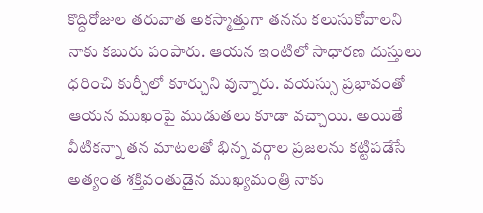కొద్దిరోజుల తరువాత అకస్మాత్తుగా తనను కలుసుకోవాలని నాకు కబురు పంపారు. ఆయన ఇంటిలో సాధారణ దుస్తులు ధరించి కుర్చీలో కూర్చుని వున్నారు. వయస్సు ప్రభావంతో ఆయన ముఖంపై ముడుతలు కూడా వచ్చాయి. అయితే వీటికన్నా తన మాటలతో భిన్న వర్గాల ప్రజలను కట్టిపడేసే అత్యంత శక్తివంతుడైన ముఖ్యమంత్రి నాకు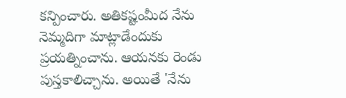కన్పించారు. అతికష్టంమీద నేను నెమ్మదిగా మాట్లాడేందుకు ప్రయత్నించాను. ఆయనకు రెండు పుస్తకాలిచ్చాను. అయితే 'నేను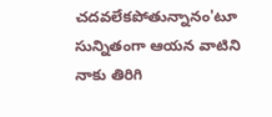చదవలేకపోతున్నానం'టూ సున్నితంగా ఆయన వాటిని నాకు తిరిగి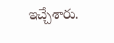ఇచ్చేశారు.